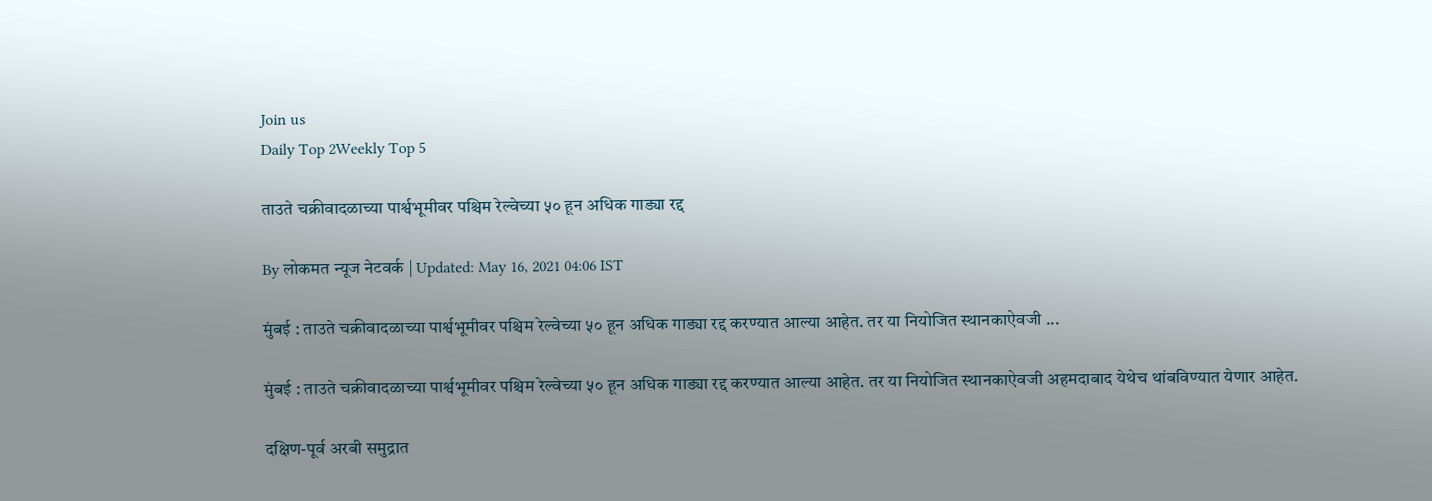Join us
Daily Top 2Weekly Top 5

ताउते चक्रीवादळाच्या पार्श्वभूमीवर पश्चिम रेल्वेच्या ५० हून अधिक गाड्या रद्द

By लोकमत न्यूज नेटवर्क | Updated: May 16, 2021 04:06 IST

मुंबई : ताउते चक्रीवादळाच्या पार्श्वभूमीवर पश्चिम रेल्वेच्या ५० हून अधिक गाड्या रद्द करण्यात आल्या आहेत. तर या नियोजित स्थानकाऐवजी ...

मुंबई : ताउते चक्रीवादळाच्या पार्श्वभूमीवर पश्चिम रेल्वेच्या ५० हून अधिक गाड्या रद्द करण्यात आल्या आहेत. तर या नियोजित स्थानकाऐवजी अहमदाबाद येथेच थांबविण्यात येणार आहेत.

दक्षिण-पूर्व अरबी समुद्रात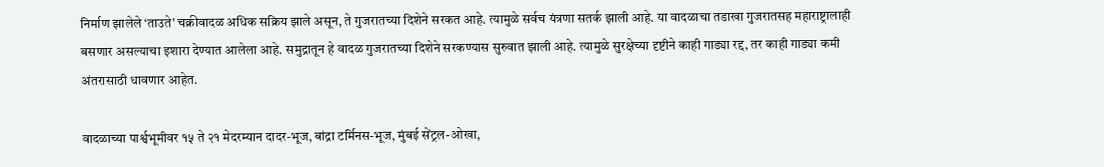निर्माण झालेले ‘ताउते’ चक्रीवादळ अधिक सक्रिय झाले असून, ते गुजरातच्या दिशेने सरकत आहे. त्यामुळे सर्वच यंत्रणा सतर्क झाली आहे. या वादळाचा तडाखा गुजरातसह महाराष्ट्रालाही बसणार असल्याचा इशारा देण्यात आलेला आहे. समुद्रातून हे वादळ गुजरातच्या दिशेने सरकण्यास सुरुवात झाली आहे. त्यामुळे सुरक्षेच्या दृष्टीने काही गाड्या रद्द, तर काही गाड्या कमी अंतरासाठी धावणार आहेत.

वादळाच्या पार्श्वभूमीवर १५ ते २१ मेदरम्यान दादर-भूज, बांद्रा टर्मिनस-भूज, मुंबई सेंट्रल-ओखा,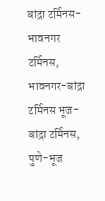बांद्रा टर्मिनस-भावनगर टर्मिनस, भावनगर-बांद्रा टर्मिनस भूज-बांद्रा टर्मिनस, पुणे-भूज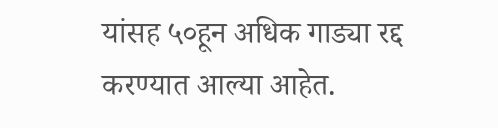यांसह ५०हून अधिक गाड्या रद्द करण्यात आल्या आहेत.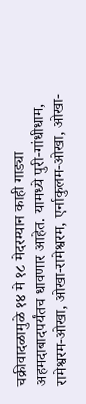चक्रीवादळामुळे १४ मे १८ मेदरम्यान काही गाड्या अहमदाबादपर्यंतच धावणार आहेत. यामध्ये पुरी-गांधीधाम, रामेश्वरम-ओखा, ओखा-रामेश्वरम, एर्नाकुलम-ओखा, ओखा-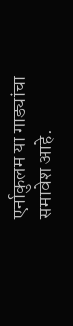एर्नाकुलम या गाड्यांचा समावेश आहे.